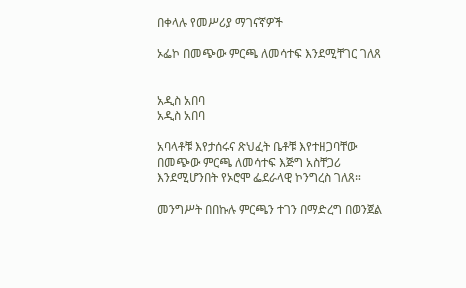በቀላሉ የመሥሪያ ማገናኛዎች

ኦፌኮ በመጭው ምርጫ ለመሳተፍ እንደሚቸገር ገለጸ


አዲስ አበባ
አዲስ አበባ

አባላቶቹ እየታሰሩና ጽህፈት ቤቶቹ እየተዘጋባቸው በመጭው ምርጫ ለመሳተፍ እጅግ አስቸጋሪ እንደሚሆንበት የኦሮሞ ፌደራላዊ ኮንግረስ ገለጸ።

መንግሥት በበኩሉ ምርጫን ተገን በማድረግ በወንጀል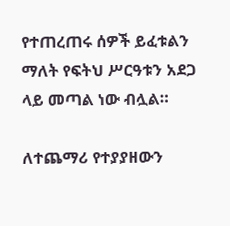የተጠረጠሩ ሰዎች ይፈቱልን ማለት የፍትህ ሥርዓቱን አደጋ ላይ መጣል ነው ብሏል።

ለተጨማሪ የተያያዘውን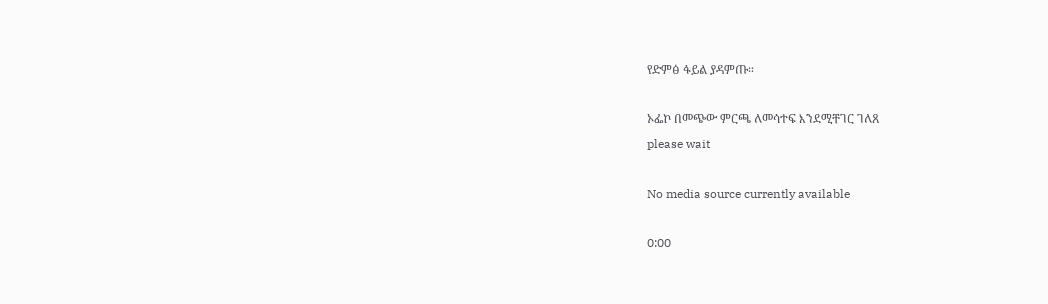የድምፅ ፋይል ያዳምጡ።

ኦፌኮ በመጭው ምርጫ ለመሳተፍ እንደሚቸገር ገለጸ
please wait

No media source currently available

0:00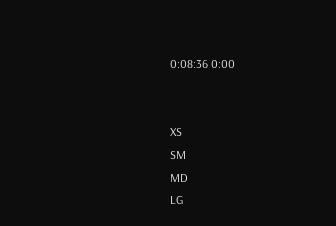0:08:36 0:00


XS
SM
MD
LG